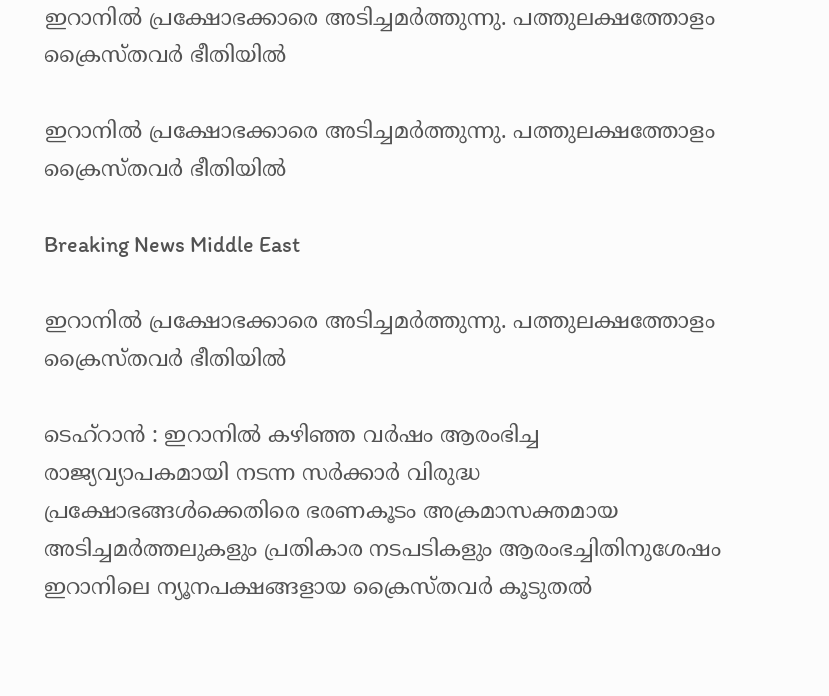ഇറാനില്‍ പ്രക്ഷോഭക്കാരെ അടിച്ചമര്‍ത്തുന്നു. പത്തുലക്ഷത്തോളം ക്രൈസ്തവര്‍ ഭീതിയില്‍

ഇറാനില്‍ പ്രക്ഷോഭക്കാരെ അടിച്ചമര്‍ത്തുന്നു. പത്തുലക്ഷത്തോളം ക്രൈസ്തവര്‍ ഭീതിയില്‍

Breaking News Middle East

ഇറാനില്‍ പ്രക്ഷോഭക്കാരെ അടിച്ചമര്‍ത്തുന്നു. പത്തുലക്ഷത്തോളം ക്രൈസ്തവര്‍ ഭീതിയില്‍

ടെഹ്റാന്‍ ‍: ഇറാനില്‍ കഴിഞ്ഞ വര്‍ഷം ആരംഭിച്ച രാജ്യവ്യാപകമായി നടന്ന സര്‍ക്കാര്‍ വിരുദ്ധ പ്രക്ഷോഭങ്ങള്‍ക്കെതിരെ ഭരണകൂടം അക്രമാസക്തമായ അടിച്ചമര്‍ത്തലുകളും പ്രതികാര നടപടികളും ആരംഭച്ചിതിനുശേഷം ഇറാനിലെ ന്യൂനപക്ഷങ്ങളായ ക്രൈസ്തവര്‍ കൂടുതല്‍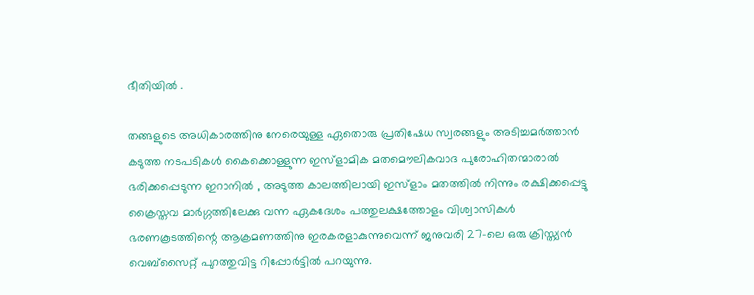ഭീതിയില്‍ ‍.

തങ്ങളുടെ അധികാരത്തിനു നേരെയുള്ള ഏതൊരു പ്രതിഷേധ സ്വരങ്ങളും അടിച്ചമര്‍ത്താന്‍ കടുത്ത നടപടികള്‍ കൈക്കൊള്ളുന്ന ഇസ്ളാമിക മതമൌലികവാദ പുരോഹിതന്മാരാല്‍ ഭരിക്കപ്പെടുന്ന ഇറാനില്‍ ‍, അടുത്ത കാലത്തിലായി ഇസ്ളാം മതത്തില്‍ നിന്നും രക്ഷിക്കപ്പെട്ടു ക്രൈസ്തവ മാര്‍ഗ്ഗത്തിലേക്കു വന്ന ഏകദേശം പത്തുലക്ഷത്തോളം വിശ്വാസികള്‍ ഭരണകൂടത്തിന്റെ ആക്രമണത്തിനു ഇരകരളാകുന്നുവെന്ന് ജനുവരി 27-ലെ ഒരു ക്രിസ്ത്യന്‍ വെബ്സൈറ്റ് പുറത്തുവിട്ട റിപ്പോര്‍ട്ടില്‍ പറയുന്നു.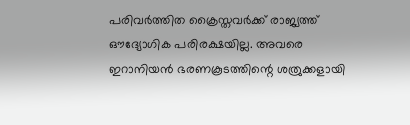പരിവര്‍ത്തിത ക്രൈസ്തവര്‍ക്ക് രാജ്യത്ത് ഔദ്യോഗിക പരിരക്ഷയില്ല. അവരെ ഇറാനിയന്‍ ഭരണകൂടത്തിന്റെ ശത്രുക്കളായി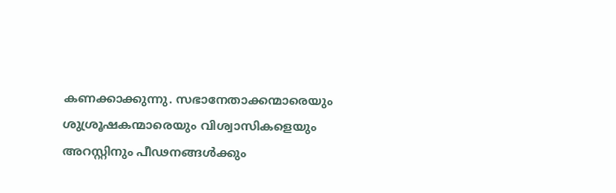കണക്കാക്കുന്നു. സഭാനേതാക്കന്മാരെയും ശുശ്രൂഷകന്മാരെയും വിശ്വാസികളെയും അറസ്റ്റിനും പീഢനങ്ങള്‍ക്കും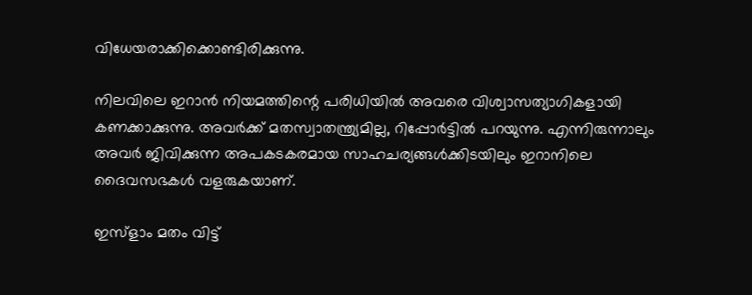വിധേയരാക്കിക്കൊണ്ടിരിക്കുന്നു.

നിലവിലെ ഇറാന്‍ നിയമത്തിന്റെ പരിധിയില്‍ അവരെ വിശ്വാസത്യാഗികളായി കണക്കാക്കുന്നു. അവര്‍ക്ക് മതസ്വാതന്ത്ര്യമില്ല, റിപ്പോര്‍ട്ടില്‍ പറയുന്നു. എന്നിരുന്നാലും അവര്‍ ജിവിക്കുന്ന അപകടകരമായ സാഹചര്യങ്ങള്‍ക്കിടയിലും ഇറാനിലെ ദൈവസഭകള്‍ വളരുകയാണ്.

ഇസ്ളാം മതം വിട്ട്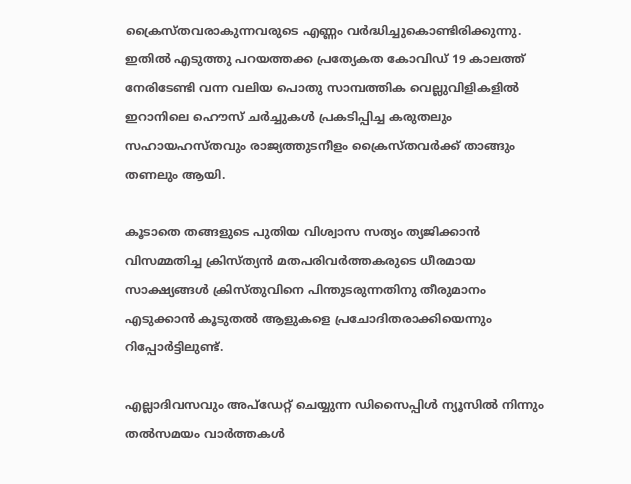ക്രൈസ്തവരാകുന്നവരുടെ എണ്ണം വര്‍ദ്ധിച്ചുകൊണ്ടിരിക്കുന്നു. ഇതില്‍ എടുത്തു പറയത്തക്ക പ്രത്യേകത കോവിഡ് 19 കാലത്ത് നേരിടേണ്ടി വന്ന വലിയ പൊതു സാമ്പത്തിക വെല്ലുവിളികളില്‍ ഇറാനിലെ ഹൌസ് ചര്‍ച്ചുകള്‍ പ്രകടിപ്പിച്ച കരുതലും സഹായഹസ്തവും രാജ്യത്തുടനീളം ക്രൈസ്തവര്‍ക്ക് താങ്ങും തണലും ആയി.

കൂടാതെ തങ്ങളുടെ പുതിയ വിശ്വാസ സത്യം ത്യജിക്കാന്‍ വിസമ്മതിച്ച ക്രിസ്ത്യന്‍ മതപരിവര്‍ത്തകരുടെ ധീരമായ സാക്ഷ്യങ്ങള്‍ ക്രിസ്തുവിനെ പിന്തുടരുന്നതിനു തീരുമാനം എടുക്കാന്‍ കൂടുതല്‍ ആളുകളെ പ്രചോദിതരാക്കിയെന്നും റിപ്പോര്‍ട്ടിലുണ്ട്.

എല്ലാദിവസവും അപ്ഡേറ്റ് ചെയ്യുന്ന ഡിസൈപ്പിൾ ന്യൂസിൽ നിന്നും തൽസമയം വാർത്തകൾ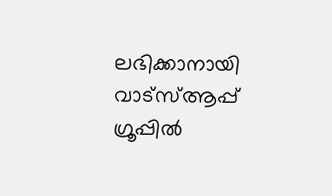ലഭിക്കാനായി വാട്സ്ആപ്പ് ഗ്രൂപ്പിൽ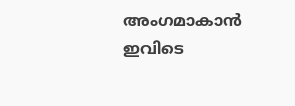അംഗമാകാൻ ഇവിടെ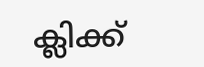ക്ലിക്ക്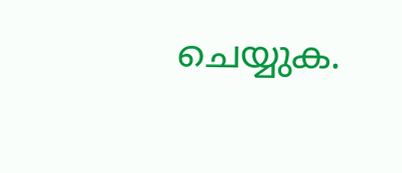ചെയ്യുക.